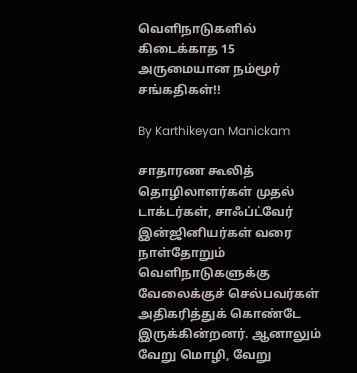வெளிநாடுகளில் கிடைக்காத 15 அருமையான நம்மூர் சங்கதிகள்!!

By Karthikeyan Manickam

சாதாரண கூலித் தொழிலாளர்கள் முதல் டாக்டர்கள், சாஃப்ட்வேர் இன்ஜினியர்கள் வரை நாள்தோறும் வெளிநாடுகளுக்கு வேலைக்குச் செல்பவர்கள் அதிகரித்துக் கொண்டே இருக்கின்றனர். ஆனாலும் வேறு மொழி, வேறு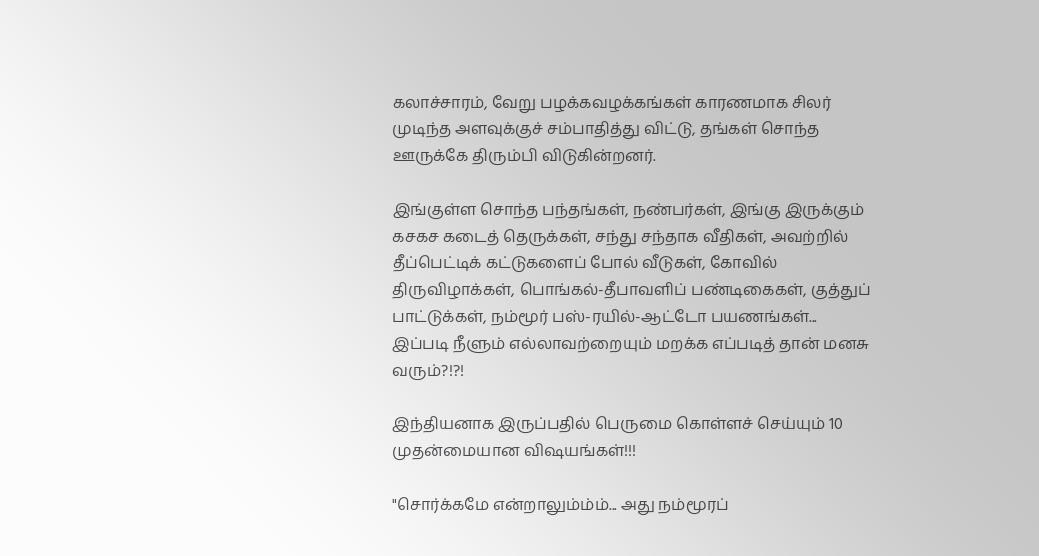கலாச்சாரம், வேறு பழக்கவழக்கங்கள் காரணமாக சிலர் முடிந்த அளவுக்குச் சம்பாதித்து விட்டு, தங்கள் சொந்த ஊருக்கே திரும்பி விடுகின்றனர்.

இங்குள்ள சொந்த பந்தங்கள், நண்பர்கள், இங்கு இருக்கும் கசகச கடைத் தெருக்கள், சந்து சந்தாக வீதிகள், அவற்றில் தீப்பெட்டிக் கட்டுகளைப் போல் வீடுகள், கோவில் திருவிழாக்கள், பொங்கல்-தீபாவளிப் பண்டிகைகள், குத்துப் பாட்டுக்கள், நம்மூர் பஸ்-ரயில்-ஆட்டோ பயணங்கள்... இப்படி நீளும் எல்லாவற்றையும் மறக்க எப்படித் தான் மனசு வரும்?!?!

இந்தியனாக இருப்பதில் பெருமை கொள்ளச் செய்யும் 10 முதன்மையான விஷயங்கள்!!!

"சொர்க்கமே என்றாலும்ம்ம்... அது நம்மூரப்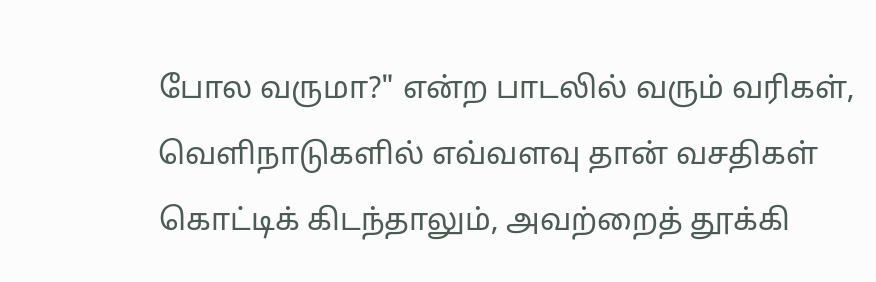போல வருமா?" என்ற பாடலில் வரும் வரிகள், வெளிநாடுகளில் எவ்வளவு தான் வசதிகள் கொட்டிக் கிடந்தாலும், அவற்றைத் தூக்கி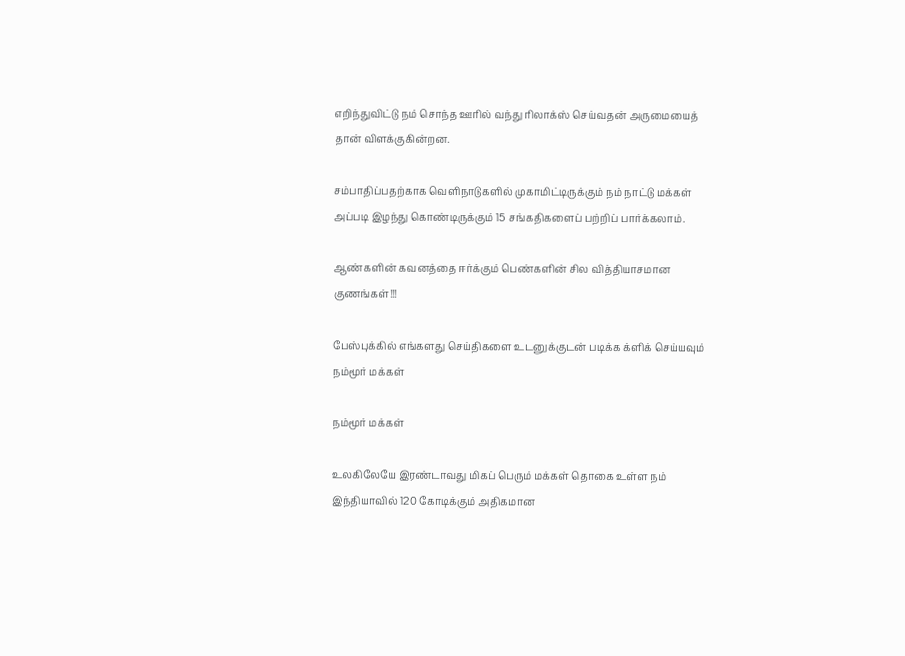எறிந்துவிட்டு நம் சொந்த ஊரில் வந்து ரிலாக்ஸ் செய்வதன் அருமையைத் தான் விளக்குகின்றன.

சம்பாதிப்பதற்காக வெளிநாடுகளில் முகாமிட்டிருக்கும் நம் நாட்டு மக்கள் அப்படி இழந்து கொண்டிருக்கும் 15 சங்கதிகளைப் பற்றிப் பார்க்கலாம்.

ஆண்களின் கவனத்தை ஈர்க்கும் பெண்களின் சில வித்தியாசமான குணங்கள்!!!

பேஸ்புக்கில் எங்களது செய்திகளை உடனுக்குடன் படிக்க க்ளிக் செய்யவும்
நம்மூர் மக்கள்

நம்மூர் மக்கள்

உலகிலேயே இரண்டாவது மிகப் பெரும் மக்கள் தொகை உள்ள நம் இந்தியாவில் 120 கோடிக்கும் அதிகமான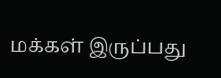மக்கள் இருப்பது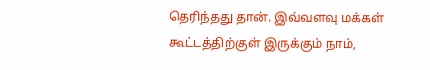தெரிந்தது தான். இவ்வளவு மக்கள் கூட்டத்திற்குள் இருக்கும் நாம்,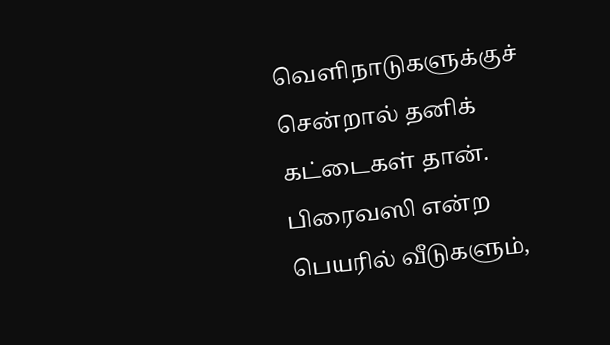வெளிநாடுகளுக்குச் சென்றால் தனிக் கட்டைகள் தான். பிரைவஸி என்ற பெயரில் வீடுகளும்,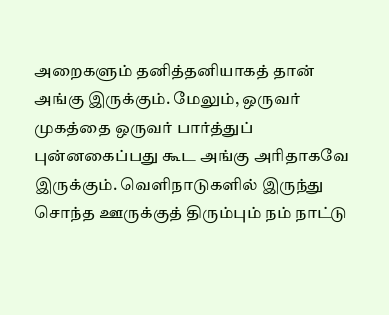அறைகளும் தனித்தனியாகத் தான் அங்கு இருக்கும். மேலும், ஒருவர் முகத்தை ஒருவர் பார்த்துப் புன்னகைப்பது கூட அங்கு அரிதாகவே இருக்கும். வெளிநாடுகளில் இருந்து சொந்த ஊருக்குத் திரும்பும் நம் நாட்டு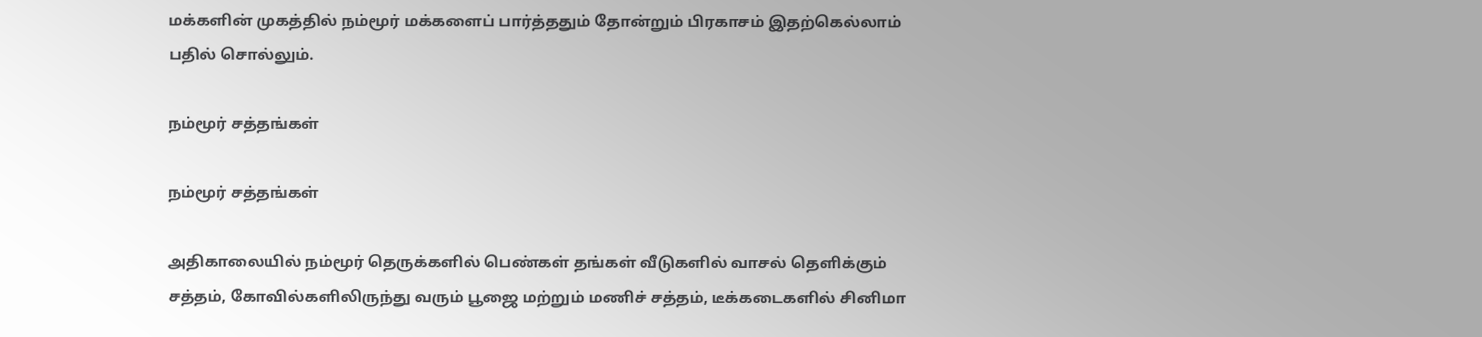மக்களின் முகத்தில் நம்மூர் மக்களைப் பார்த்ததும் தோன்றும் பிரகாசம் இதற்கெல்லாம் பதில் சொல்லும்.

நம்மூர் சத்தங்கள்

நம்மூர் சத்தங்கள்

அதிகாலையில் நம்மூர் தெருக்களில் பெண்கள் தங்கள் வீடுகளில் வாசல் தெளிக்கும் சத்தம், கோவில்களிலிருந்து வரும் பூஜை மற்றும் மணிச் சத்தம், டீக்கடைகளில் சினிமா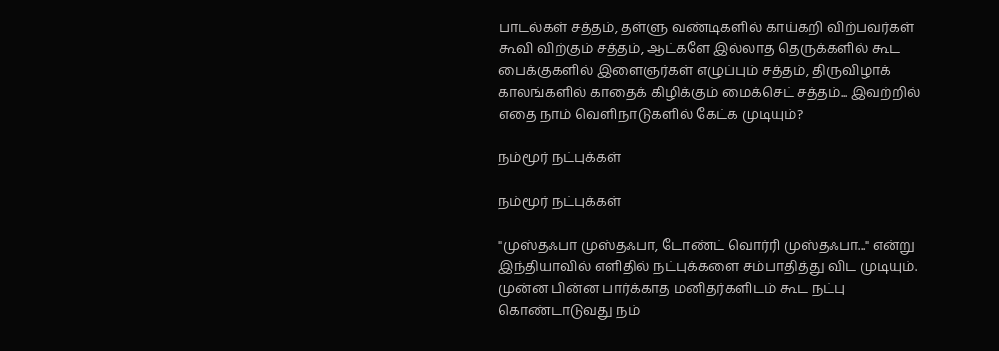பாடல்கள் சத்தம், தள்ளு வண்டிகளில் காய்கறி விற்பவர்கள் கூவி விற்கும் சத்தம், ஆட்களே இல்லாத தெருக்களில் கூட பைக்குகளில் இளைஞர்கள் எழுப்பும் சத்தம், திருவிழாக் காலங்களில் காதைக் கிழிக்கும் மைக்செட் சத்தம்... இவற்றில் எதை நாம் வெளிநாடுகளில் கேட்க முடியும்?

நம்மூர் நட்புக்கள்

நம்மூர் நட்புக்கள்

"முஸ்தஃபா முஸ்தஃபா, டோண்ட் வொர்ரி முஸ்தஃபா..." என்று இந்தியாவில் எளிதில் நட்புக்களை சம்பாதித்து விட முடியும். முன்ன பின்ன பார்க்காத மனிதர்களிடம் கூட நட்பு கொண்டாடுவது நம்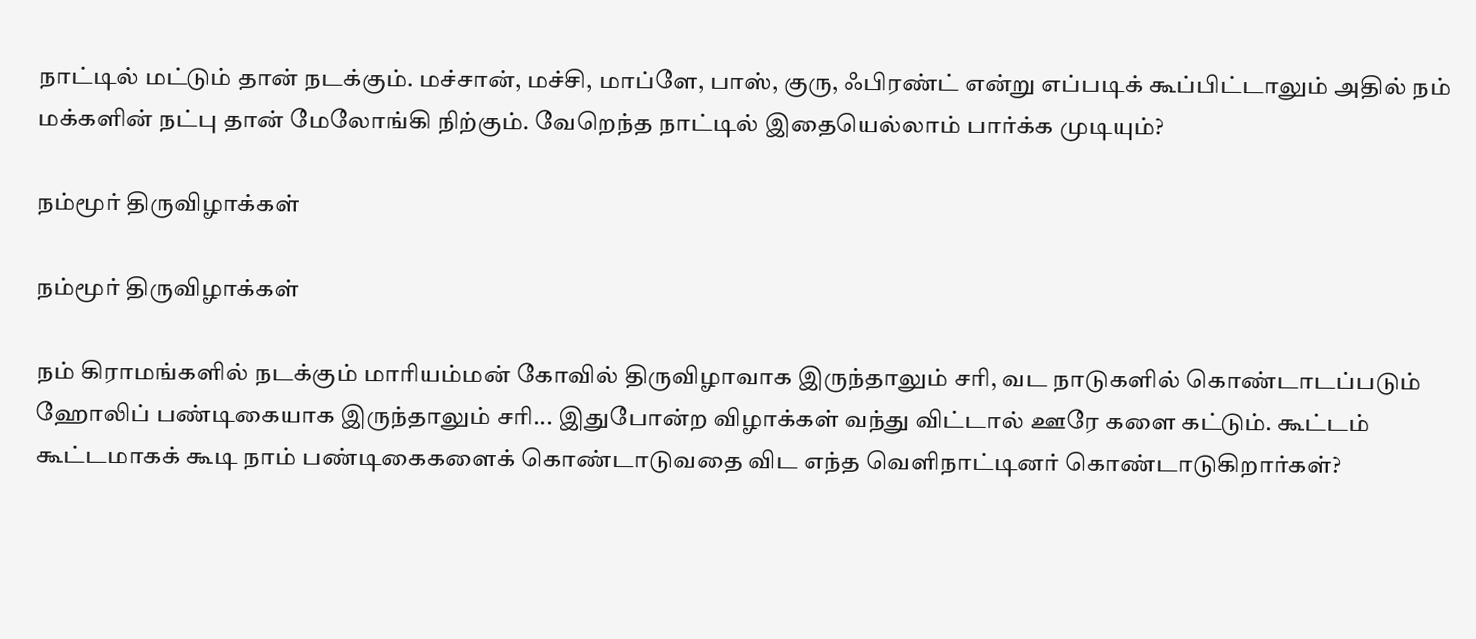நாட்டில் மட்டும் தான் நடக்கும். மச்சான், மச்சி, மாப்ளே, பாஸ், குரு, ஃபிரண்ட் என்று எப்படிக் கூப்பிட்டாலும் அதில் நம் மக்களின் நட்பு தான் மேலோங்கி நிற்கும். வேறெந்த நாட்டில் இதையெல்லாம் பார்க்க முடியும்?

நம்மூர் திருவிழாக்கள்

நம்மூர் திருவிழாக்கள்

நம் கிராமங்களில் நடக்கும் மாரியம்மன் கோவில் திருவிழாவாக இருந்தாலும் சரி, வட நாடுகளில் கொண்டாடப்படும் ஹோலிப் பண்டிகையாக இருந்தாலும் சரி... இதுபோன்ற விழாக்கள் வந்து விட்டால் ஊரே களை கட்டும். கூட்டம் கூட்டமாகக் கூடி நாம் பண்டிகைகளைக் கொண்டாடுவதை விட எந்த வெளிநாட்டினர் கொண்டாடுகிறார்கள்?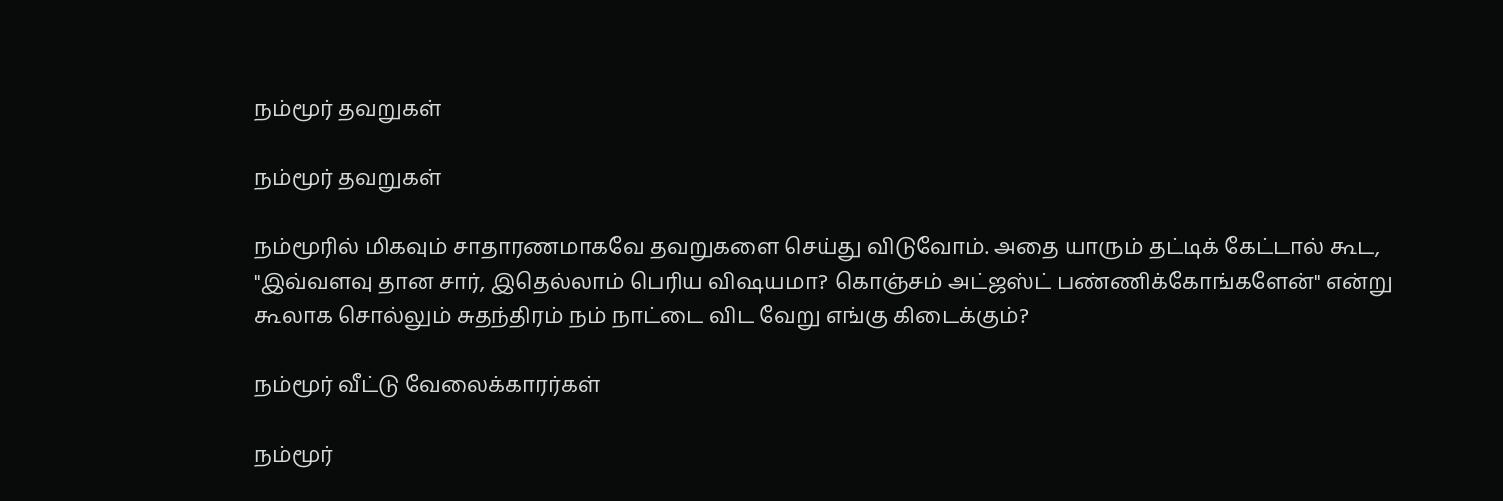நம்மூர் தவறுகள்

நம்மூர் தவறுகள்

நம்மூரில் மிகவும் சாதாரணமாகவே தவறுகளை செய்து விடுவோம். அதை யாரும் தட்டிக் கேட்டால் கூட, "இவ்வளவு தான சார், இதெல்லாம் பெரிய விஷயமா? கொஞ்சம் அட்ஜஸ்ட் பண்ணிக்கோங்களேன்" என்று கூலாக சொல்லும் சுதந்திரம் நம் நாட்டை விட வேறு எங்கு கிடைக்கும்?

நம்மூர் வீட்டு வேலைக்காரர்கள்

நம்மூர்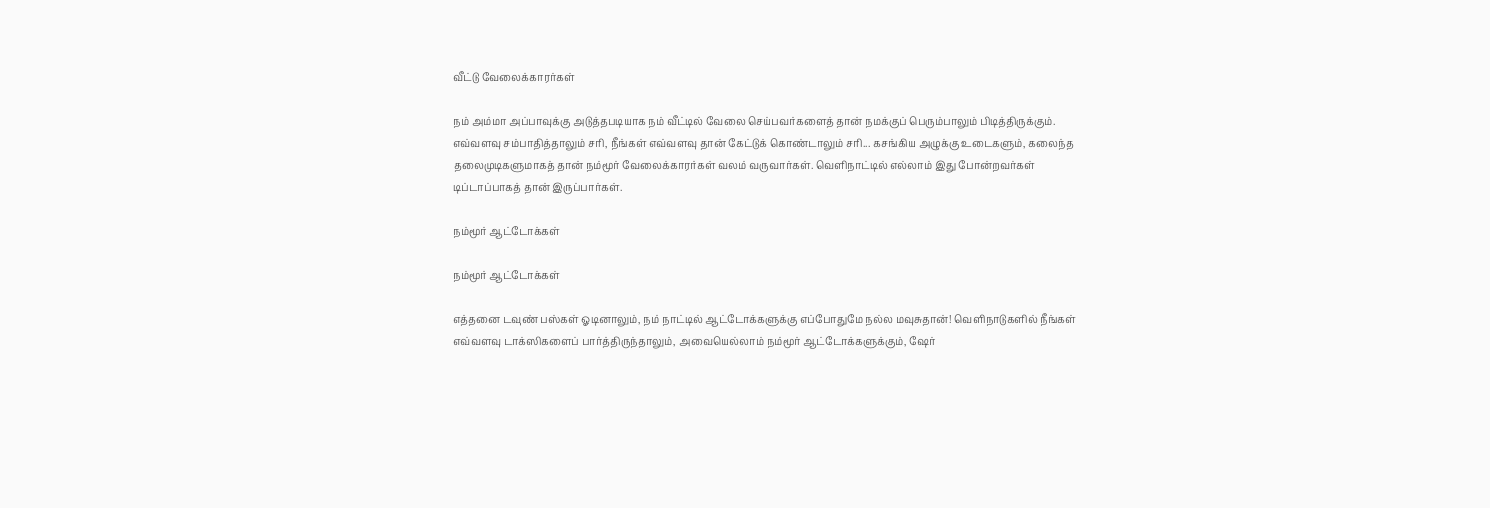வீட்டு வேலைக்காரர்கள்

நம் அம்மா அப்பாவுக்கு அடுத்தபடியாக நம் வீட்டில் வேலை செய்பவர்களைத் தான் நமக்குப் பெரும்பாலும் பிடித்திருக்கும். எவ்வளவு சம்பாதித்தாலும் சரி, நீங்கள் எவ்வளவு தான் கேட்டுக் கொண்டாலும் சரி... கசங்கிய அழுக்கு உடைகளும், கலைந்த தலைமுடிகளுமாகத் தான் நம்மூர் வேலைக்காரர்கள் வலம் வருவார்கள். வெளிநாட்டில் எல்லாம் இது போன்றவர்கள் டிப்டாப்பாகத் தான் இருப்பார்கள்.

நம்மூர் ஆட்டோக்கள்

நம்மூர் ஆட்டோக்கள்

எத்தனை டவுண் பஸ்கள் ஓடினாலும், நம் நாட்டில் ஆட்டோக்களுக்கு எப்போதுமே நல்ல மவுசுதான்! வெளிநாடுகளில் நீங்கள் எவ்வளவு டாக்ஸிகளைப் பார்த்திருந்தாலும், அவையெல்லாம் நம்மூர் ஆட்டோக்களுக்கும், ஷேர்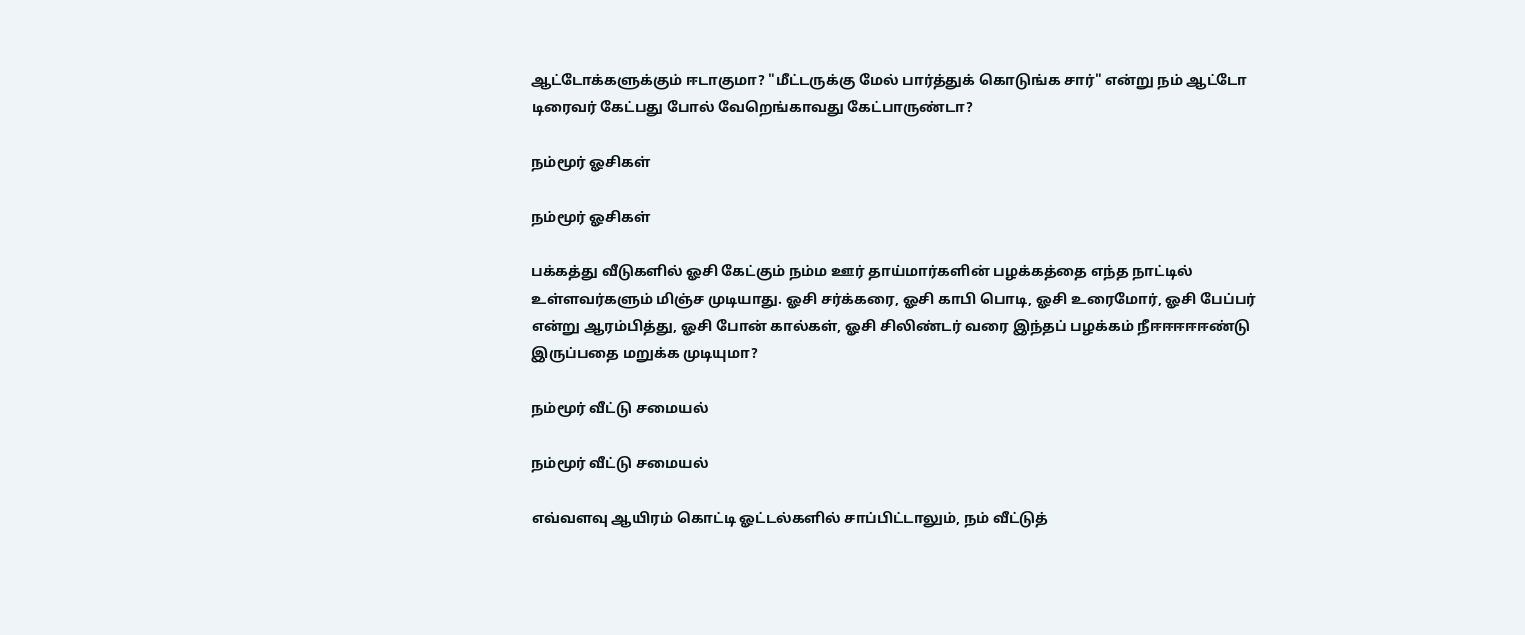ஆட்டோக்களுக்கும் ஈடாகுமா? "மீட்டருக்கு மேல் பார்த்துக் கொடுங்க சார்" என்று நம் ஆட்டோ டிரைவர் கேட்பது போல் வேறெங்காவது கேட்பாருண்டா?

நம்மூர் ஓசிகள்

நம்மூர் ஓசிகள்

பக்கத்து வீடுகளில் ஓசி கேட்கும் நம்ம ஊர் தாய்மார்களின் பழக்கத்தை எந்த நாட்டில் உள்ளவர்களும் மிஞ்ச முடியாது. ஓசி சர்க்கரை, ஓசி காபி பொடி, ஓசி உரைமோர், ஓசி பேப்பர் என்று ஆரம்பித்து, ஓசி போன் கால்கள், ஓசி சிலிண்டர் வரை இந்தப் பழக்கம் நீஈஈஈஈஈண்டு இருப்பதை மறுக்க முடியுமா?

நம்மூர் வீட்டு சமையல்

நம்மூர் வீட்டு சமையல்

எவ்வளவு ஆயிரம் கொட்டி ஓட்டல்களில் சாப்பிட்டாலும், நம் வீட்டுத்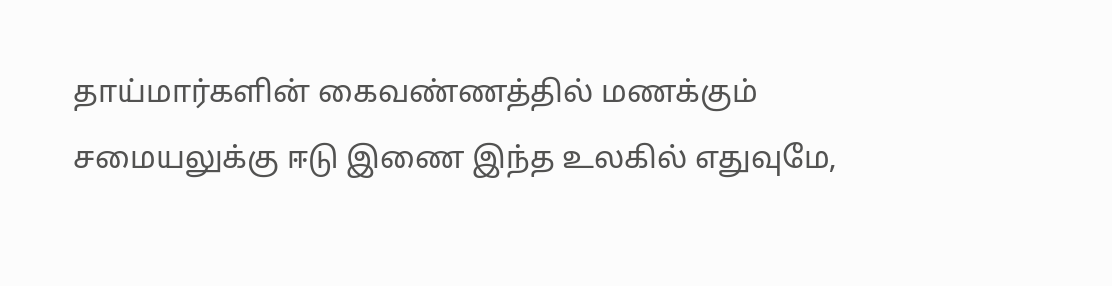தாய்மார்களின் கைவண்ணத்தில் மணக்கும் சமையலுக்கு ஈடு இணை இந்த உலகில் எதுவுமே,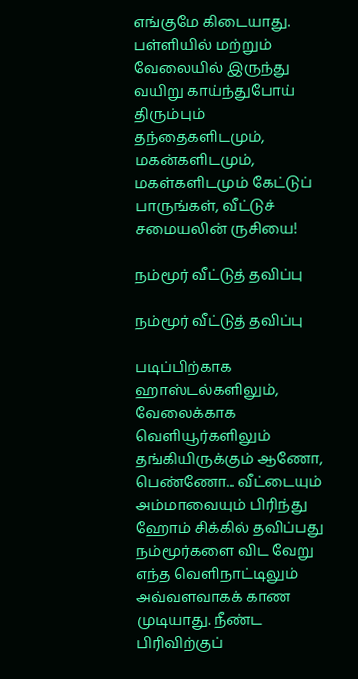எங்குமே கிடையாது. பள்ளியில் மற்றும் வேலையில் இருந்து வயிறு காய்ந்துபோய் திரும்பும் தந்தைகளிடமும், மகன்களிடமும், மகள்களிடமும் கேட்டுப் பாருங்கள், வீட்டுச் சமையலின் ருசியை!

நம்மூர் வீட்டுத் தவிப்பு

நம்மூர் வீட்டுத் தவிப்பு

படிப்பிற்காக ஹாஸ்டல்களிலும், வேலைக்காக வெளியூர்களிலும் தங்கியிருக்கும் ஆணோ, பெண்ணோ... வீட்டையும் அம்மாவையும் பிரிந்து ஹோம் சிக்கில் தவிப்பது நம்மூர்களை விட வேறு எந்த வெளிநாட்டிலும் அவ்வளவாகக் காண முடியாது. நீண்ட பிரிவிற்குப்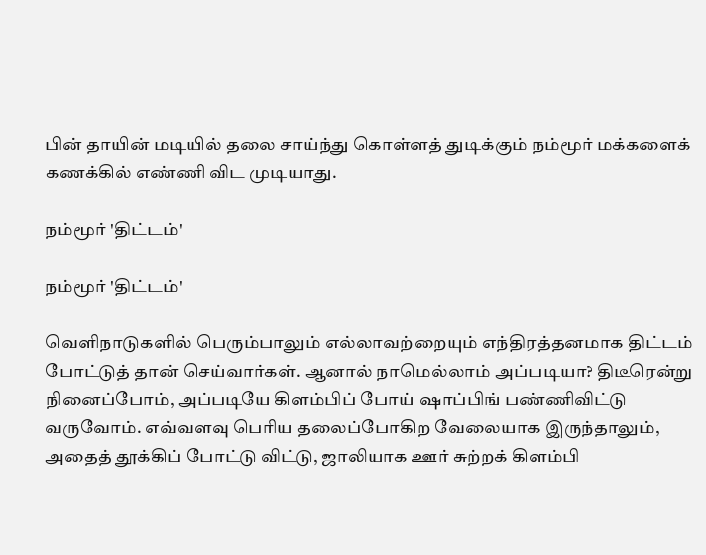பின் தாயின் மடியில் தலை சாய்ந்து கொள்ளத் துடிக்கும் நம்மூர் மக்களைக் கணக்கில் எண்ணி விட முடியாது.

நம்மூர் 'திட்டம்'

நம்மூர் 'திட்டம்'

வெளிநாடுகளில் பெரும்பாலும் எல்லாவற்றையும் எந்திரத்தனமாக திட்டம் போட்டுத் தான் செய்வார்கள். ஆனால் நாமெல்லாம் அப்படியா? திடீரென்று நினைப்போம், அப்படியே கிளம்பிப் போய் ஷாப்பிங் பண்ணிவிட்டு வருவோம். எவ்வளவு பெரிய தலைப்போகிற வேலையாக இருந்தாலும், அதைத் தூக்கிப் போட்டு விட்டு, ஜாலியாக ஊர் சுற்றக் கிளம்பி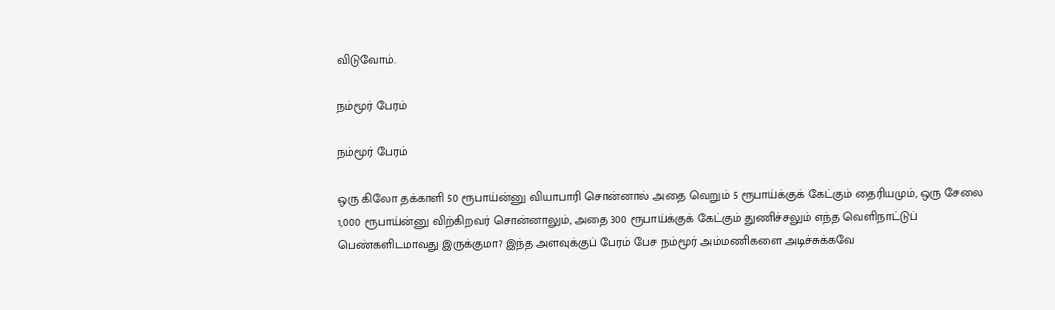விடுவோம்.

நம்மூர் பேரம்

நம்மூர் பேரம்

ஒரு கிலோ தக்காளி 50 ரூபாய்ன்னு வியாபாரி சொன்னால் அதை வெறும் 5 ரூபாய்க்குக் கேட்கும் தைரியமும், ஒரு சேலை 1,000 ரூபாய்ன்னு விற்கிறவர் சொன்னாலும், அதை 300 ரூபாய்க்குக் கேட்கும் துணிச்சலும் எந்த வெளிநாட்டுப் பெண்களிடமாவது இருக்குமா? இந்த அளவுக்குப் பேரம் பேச நம்மூர் அம்மணிகளை அடிச்சுக்கவே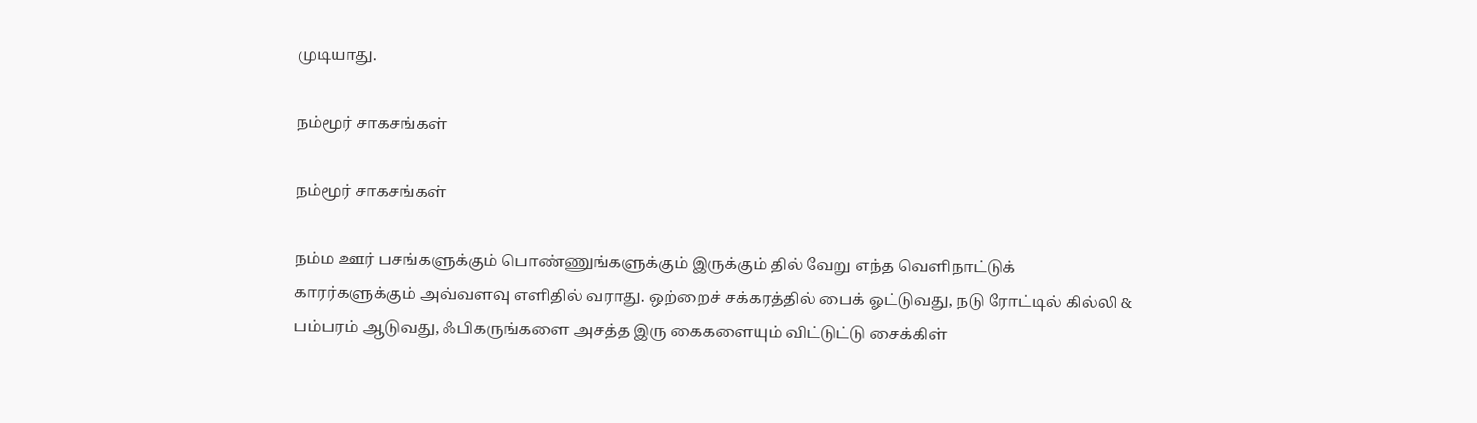முடியாது.

நம்மூர் சாகசங்கள்

நம்மூர் சாகசங்கள்

நம்ம ஊர் பசங்களுக்கும் பொண்ணுங்களுக்கும் இருக்கும் தில் வேறு எந்த வெளிநாட்டுக் காரர்களுக்கும் அவ்வளவு எளிதில் வராது. ஒற்றைச் சக்கரத்தில் பைக் ஓட்டுவது, நடு ரோட்டில் கில்லி & பம்பரம் ஆடுவது, ஃபிகருங்களை அசத்த இரு கைகளையும் விட்டுட்டு சைக்கிள்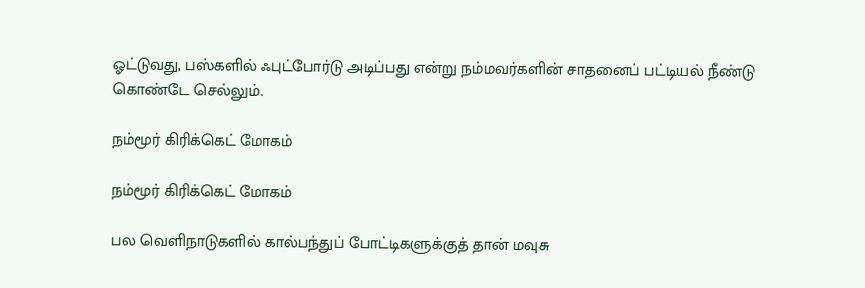ஓட்டுவது, பஸ்களில் ஃபுட்போர்டு அடிப்பது என்று நம்மவர்களின் சாதனைப் பட்டியல் நீண்டு கொண்டே செல்லும்.

நம்மூர் கிரிக்கெட் மோகம்

நம்மூர் கிரிக்கெட் மோகம்

பல வெளிநாடுகளில் கால்பந்துப் போட்டிகளுக்குத் தான் மவுசு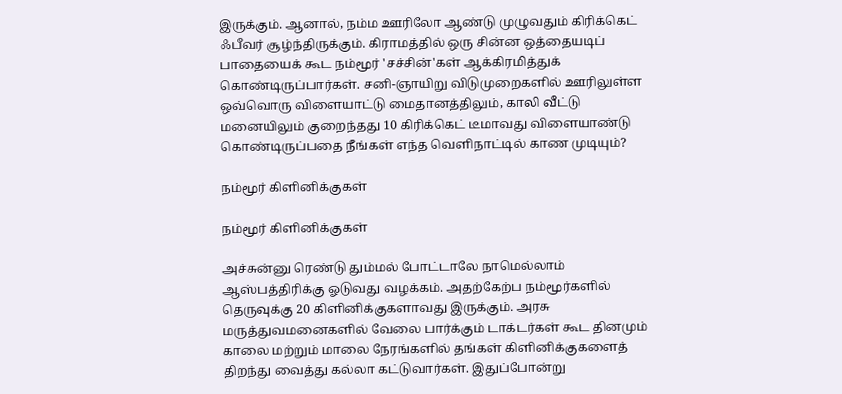இருக்கும். ஆனால், நம்ம ஊரிலோ ஆண்டு முழுவதும் கிரிக்கெட் ஃபீவர் சூழ்ந்திருக்கும். கிராமத்தில் ஒரு சின்ன ஒத்தையடிப் பாதையைக் கூட நம்மூர் 'சச்சின்'கள் ஆக்கிரமித்துக் கொண்டிருப்பார்கள். சனி-ஞாயிறு விடுமுறைகளில் ஊரிலுள்ள ஒவ்வொரு விளையாட்டு மைதானத்திலும், காலி வீட்டு மனையிலும் குறைந்தது 10 கிரிக்கெட் டீமாவது விளையாண்டு கொண்டிருப்பதை நீங்கள் எந்த வெளிநாட்டில் காண முடியும்?

நம்மூர் கிளினிக்குகள்

நம்மூர் கிளினிக்குகள்

அச்சுன்னு ரெண்டு தும்மல் போட்டாலே நாமெல்லாம் ஆஸ்பத்திரிக்கு ஓடுவது வழக்கம். அதற்கேற்ப நம்மூர்களில் தெருவுக்கு 20 கிளினிக்குகளாவது இருக்கும். அரசு மருத்துவமனைகளில் வேலை பார்க்கும் டாக்டர்கள் கூட தினமும் காலை மற்றும் மாலை நேரங்களில் தங்கள் கிளினிக்குகளைத் திறந்து வைத்து கல்லா கட்டுவார்கள். இதுப்போன்று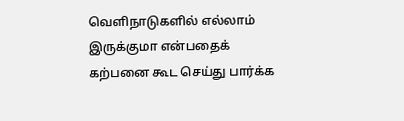வெளிநாடுகளில் எல்லாம் இருக்குமா என்பதைக் கற்பனை கூட செய்து பார்க்க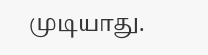முடியாது.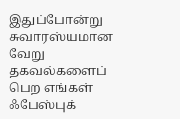இதுப்போன்று சுவாரஸ்யமான வேறு தகவல்களைப் பெற எங்கள் ஃபேஸ்புக்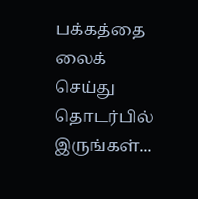பக்கத்தை லைக் செய்து தொடர்பில் இருங்கள்...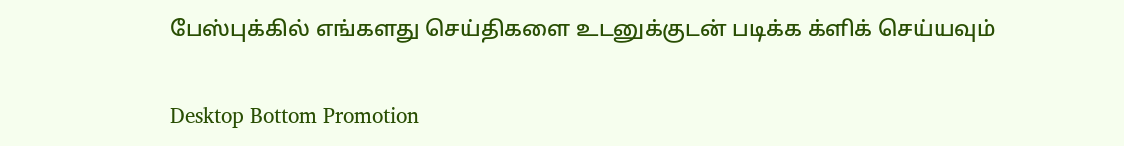பேஸ்புக்கில் எங்களது செய்திகளை உடனுக்குடன் படிக்க க்ளிக் செய்யவும்

Desktop Bottom Promotion